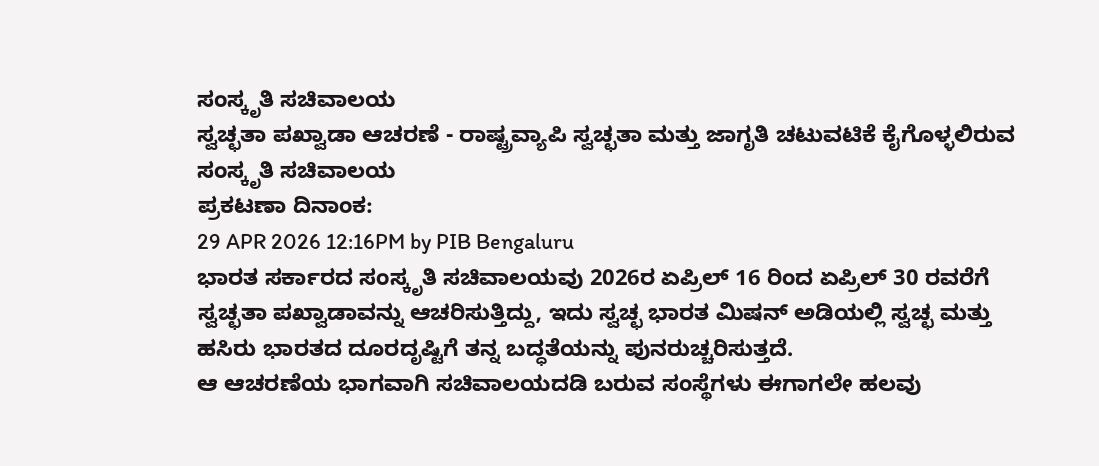ಸಂಸ್ಕೃತಿ ಸಚಿವಾಲಯ
ಸ್ವಚ್ಛತಾ ಪಖ್ವಾಡಾ ಆಚರಣೆ - ರಾಷ್ಟ್ರವ್ಯಾಪಿ ಸ್ವಚ್ಛತಾ ಮತ್ತು ಜಾಗೃತಿ ಚಟುವಟಿಕೆ ಕೈಗೊಳ್ಳಲಿರುವ ಸಂಸ್ಕೃತಿ ಸಚಿವಾಲಯ
ಪ್ರಕಟಣಾ ದಿನಾಂಕ:
29 APR 2026 12:16PM by PIB Bengaluru
ಭಾರತ ಸರ್ಕಾರದ ಸಂಸ್ಕೃತಿ ಸಚಿವಾಲಯವು 2026ರ ಏಪ್ರಿಲ್ 16 ರಿಂದ ಏಪ್ರಿಲ್ 30 ರವರೆಗೆ ಸ್ವಚ್ಛತಾ ಪಖ್ವಾಡಾವನ್ನು ಆಚರಿಸುತ್ತಿದ್ದು, ಇದು ಸ್ವಚ್ಛ ಭಾರತ ಮಿಷನ್ ಅಡಿಯಲ್ಲಿ ಸ್ವಚ್ಛ ಮತ್ತು ಹಸಿರು ಭಾರತದ ದೂರದೃಷ್ಟಿಗೆ ತನ್ನ ಬದ್ಧತೆಯನ್ನು ಪುನರುಚ್ಚರಿಸುತ್ತದೆ.
ಆ ಆಚರಣೆಯ ಭಾಗವಾಗಿ ಸಚಿವಾಲಯದಡಿ ಬರುವ ಸಂಸ್ಥೆಗಳು ಈಗಾಗಲೇ ಹಲವು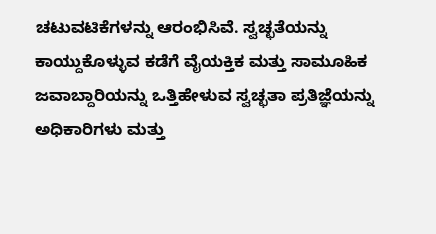ಚಟುವಟಿಕೆಗಳನ್ನು ಆರಂಭಿಸಿವೆ. ಸ್ವಚ್ಛತೆಯನ್ನು ಕಾಯ್ದುಕೊಳ್ಳುವ ಕಡೆಗೆ ವೈಯಕ್ತಿಕ ಮತ್ತು ಸಾಮೂಹಿಕ ಜವಾಬ್ದಾರಿಯನ್ನು ಒತ್ತಿಹೇಳುವ ಸ್ವಚ್ಛತಾ ಪ್ರತಿಜ್ಞೆಯನ್ನು ಅಧಿಕಾರಿಗಳು ಮತ್ತು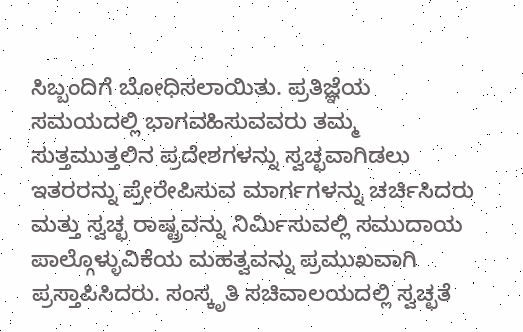ಸಿಬ್ಬಂದಿಗೆ ಬೋಧಿಸಲಾಯಿತು. ಪ್ರತಿಜ್ಞೆಯ ಸಮಯದಲ್ಲಿ ಭಾಗವಹಿಸುವವರು ತಮ್ಮ ಸುತ್ತಮುತ್ತಲಿನ ಪ್ರದೇಶಗಳನ್ನು ಸ್ವಚ್ಛವಾಗಿಡಲು ಇತರರನ್ನು ಪ್ರೇರೇಪಿಸುವ ಮಾರ್ಗಗಳನ್ನು ಚರ್ಚಿಸಿದರು ಮತ್ತು ಸ್ವಚ್ಛ ರಾಷ್ಟ್ರವನ್ನು ನಿರ್ಮಿಸುವಲ್ಲಿ ಸಮುದಾಯ ಪಾಲ್ಗೊಳ್ಳುವಿಕೆಯ ಮಹತ್ವವನ್ನು ಪ್ರಮುಖವಾಗಿ ಪ್ರಸ್ತಾಪಿಸಿದರು. ಸಂಸ್ಕೃತಿ ಸಚಿವಾಲಯದಲ್ಲಿ ಸ್ವಚ್ಛತೆ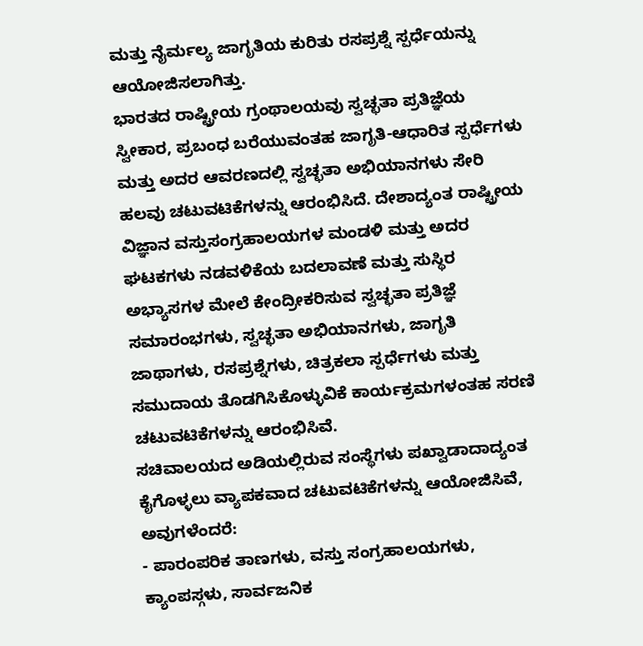ಮತ್ತು ನೈರ್ಮಲ್ಯ ಜಾಗೃತಿಯ ಕುರಿತು ರಸಪ್ರಶ್ನೆ ಸ್ಪರ್ಧೆಯನ್ನು ಆಯೋಜಿಸಲಾಗಿತ್ತು.
ಭಾರತದ ರಾಷ್ಟ್ರೀಯ ಗ್ರಂಥಾಲಯವು ಸ್ವಚ್ಛತಾ ಪ್ರತಿಜ್ಞೆಯ ಸ್ವೀಕಾರ, ಪ್ರಬಂಧ ಬರೆಯುವಂತಹ ಜಾಗೃತಿ-ಆಧಾರಿತ ಸ್ಪರ್ಧೆಗಳು ಮತ್ತು ಅದರ ಆವರಣದಲ್ಲಿ ಸ್ವಚ್ಛತಾ ಅಭಿಯಾನಗಳು ಸೇರಿ ಹಲವು ಚಟುವಟಿಕೆಗಳನ್ನು ಆರಂಭಿಸಿದೆ. ದೇಶಾದ್ಯಂತ ರಾಷ್ಟ್ರೀಯ ವಿಜ್ಞಾನ ವಸ್ತುಸಂಗ್ರಹಾಲಯಗಳ ಮಂಡಳಿ ಮತ್ತು ಅದರ ಘಟಕಗಳು ನಡವಳಿಕೆಯ ಬದಲಾವಣೆ ಮತ್ತು ಸುಸ್ಥಿರ ಅಭ್ಯಾಸಗಳ ಮೇಲೆ ಕೇಂದ್ರೀಕರಿಸುವ ಸ್ವಚ್ಛತಾ ಪ್ರತಿಜ್ಞೆ ಸಮಾರಂಭಗಳು, ಸ್ವಚ್ಛತಾ ಅಭಿಯಾನಗಳು, ಜಾಗೃತಿ ಜಾಥಾಗಳು, ರಸಪ್ರಶ್ನೆಗಳು, ಚಿತ್ರಕಲಾ ಸ್ಪರ್ಧೆಗಳು ಮತ್ತು ಸಮುದಾಯ ತೊಡಗಿಸಿಕೊಳ್ಳುವಿಕೆ ಕಾರ್ಯಕ್ರಮಗಳಂತಹ ಸರಣಿ ಚಟುವಟಿಕೆಗಳನ್ನು ಆರಂಭಿಸಿವೆ.
ಸಚಿವಾಲಯದ ಅಡಿಯಲ್ಲಿರುವ ಸಂಸ್ಥೆಗಳು ಪಖ್ವಾಡಾದಾದ್ಯಂತ ಕೈಗೊಳ್ಳಲು ವ್ಯಾಪಕವಾದ ಚಟುವಟಿಕೆಗಳನ್ನು ಆಯೋಜಿಸಿವೆ, ಅವುಗಳೆಂದರೆ:
- ಪಾರಂಪರಿಕ ತಾಣಗಳು, ವಸ್ತು ಸಂಗ್ರಹಾಲಯಗಳು, ಕ್ಯಾಂಪಸ್ಗಳು, ಸಾರ್ವಜನಿಕ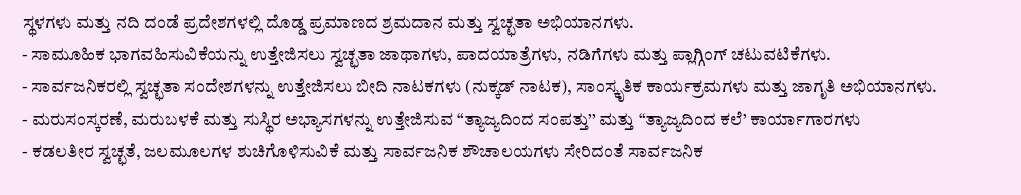ಸ್ಥಳಗಳು ಮತ್ತು ನದಿ ದಂಡೆ ಪ್ರದೇಶಗಳಲ್ಲಿ ದೊಡ್ಡ ಪ್ರಮಾಣದ ಶ್ರಮದಾನ ಮತ್ತು ಸ್ವಚ್ಛತಾ ಅಭಿಯಾನಗಳು.
- ಸಾಮೂಹಿಕ ಭಾಗವಹಿಸುವಿಕೆಯನ್ನು ಉತ್ತೇಜಿಸಲು ಸ್ವಚ್ಛತಾ ಜಾಥಾಗಳು, ಪಾದಯಾತ್ರೆಗಳು, ನಡಿಗೆಗಳು ಮತ್ತು ಪ್ಲಾಗ್ಗಿಂಗ್ ಚಟುವಟಿಕೆಗಳು.
- ಸಾರ್ವಜನಿಕರಲ್ಲಿ ಸ್ವಚ್ಛತಾ ಸಂದೇಶಗಳನ್ನು ಉತ್ತೇಜಿಸಲು ಬೀದಿ ನಾಟಕಗಳು (ನುಕ್ಕಡ್ ನಾಟಕ), ಸಾಂಸ್ಕೃತಿಕ ಕಾರ್ಯಕ್ರಮಗಳು ಮತ್ತು ಜಾಗೃತಿ ಅಭಿಯಾನಗಳು.
- ಮರುಸಂಸ್ಕರಣೆ, ಮರುಬಳಕೆ ಮತ್ತು ಸುಸ್ಥಿರ ಅಭ್ಯಾಸಗಳನ್ನು ಉತ್ತೇಜಿಸುವ “ತ್ಯಾಜ್ಯದಿಂದ ಸಂಪತ್ತು’’ ಮತ್ತು “ತ್ಯಾಜ್ಯದಿಂದ ಕಲೆ’ ಕಾರ್ಯಾಗಾರಗಳು
- ಕಡಲತೀರ ಸ್ವಚ್ಛತೆ, ಜಲಮೂಲಗಳ ಶುಚಿಗೊಳಿಸುವಿಕೆ ಮತ್ತು ಸಾರ್ವಜನಿಕ ಶೌಚಾಲಯಗಳು ಸೇರಿದಂತೆ ಸಾರ್ವಜನಿಕ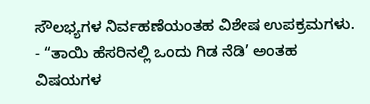ಸೌಲಭ್ಯಗಳ ನಿರ್ವಹಣೆಯಂತಹ ವಿಶೇಷ ಉಪಕ್ರಮಗಳು.
- “ತಾಯಿ ಹೆಸರಿನಲ್ಲಿ ಒಂದು ಗಿಡ ನೆಡಿ’ ಅಂತಹ ವಿಷಯಗಳ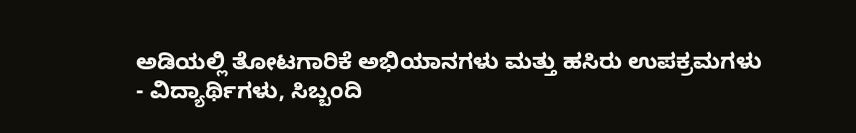ಅಡಿಯಲ್ಲಿ ತೋಟಗಾರಿಕೆ ಅಭಿಯಾನಗಳು ಮತ್ತು ಹಸಿರು ಉಪಕ್ರಮಗಳು
- ವಿದ್ಯಾರ್ಥಿಗಳು, ಸಿಬ್ಬಂದಿ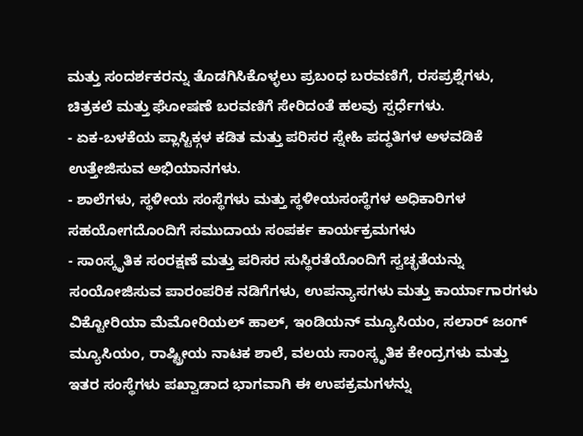ಮತ್ತು ಸಂದರ್ಶಕರನ್ನು ತೊಡಗಿಸಿಕೊಳ್ಳಲು ಪ್ರಬಂಧ ಬರವಣಿಗೆ, ರಸಪ್ರಶ್ನೆಗಳು, ಚಿತ್ರಕಲೆ ಮತ್ತು ಘೋಷಣೆ ಬರವಣಿಗೆ ಸೇರಿದಂತೆ ಹಲವು ಸ್ಪರ್ಧೆಗಳು.
- ಏಕ-ಬಳಕೆಯ ಪ್ಲಾಸ್ಟಿಕ್ಗಳ ಕಡಿತ ಮತ್ತು ಪರಿಸರ ಸ್ನೇಹಿ ಪದ್ಧತಿಗಳ ಅಳವಡಿಕೆ ಉತ್ತೇಜಿಸುವ ಅಭಿಯಾನಗಳು.
- ಶಾಲೆಗಳು, ಸ್ಥಳೀಯ ಸಂಸ್ಥೆಗಳು ಮತ್ತು ಸ್ಥಳೀಯಸಂಸ್ಥೆಗಳ ಅಧಿಕಾರಿಗಳ ಸಹಯೋಗದೊಂದಿಗೆ ಸಮುದಾಯ ಸಂಪರ್ಕ ಕಾರ್ಯಕ್ರಮಗಳು
- ಸಾಂಸ್ಕೃತಿಕ ಸಂರಕ್ಷಣೆ ಮತ್ತು ಪರಿಸರ ಸುಸ್ಥಿರತೆಯೊಂದಿಗೆ ಸ್ವಚ್ಛತೆಯನ್ನು ಸಂಯೋಜಿಸುವ ಪಾರಂಪರಿಕ ನಡಿಗೆಗಳು, ಉಪನ್ಯಾಸಗಳು ಮತ್ತು ಕಾರ್ಯಾಗಾರಗಳು
ವಿಕ್ಟೋರಿಯಾ ಮೆಮೋರಿಯಲ್ ಹಾಲ್, ಇಂಡಿಯನ್ ಮ್ಯೂಸಿಯಂ, ಸಲಾರ್ ಜಂಗ್ ಮ್ಯೂಸಿಯಂ, ರಾಷ್ಟ್ರೀಯ ನಾಟಕ ಶಾಲೆ, ವಲಯ ಸಾಂಸ್ಕೃತಿಕ ಕೇಂದ್ರಗಳು ಮತ್ತು ಇತರ ಸಂಸ್ಥೆಗಳು ಪಖ್ವಾಡಾದ ಭಾಗವಾಗಿ ಈ ಉಪಕ್ರಮಗಳನ್ನು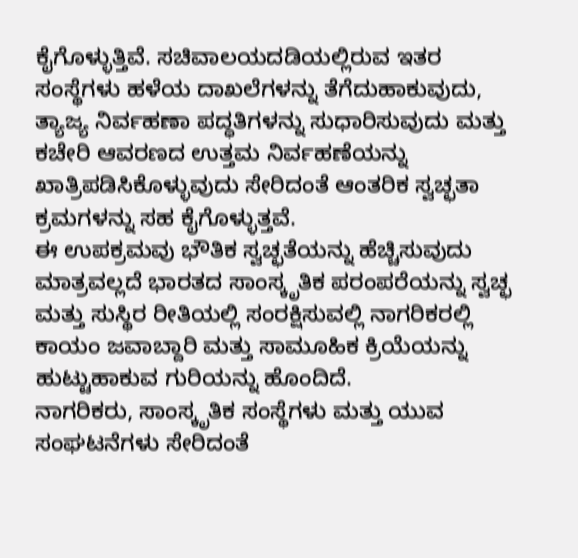ಕೈಗೊಳ್ಳುತ್ತಿವೆ. ಸಚಿವಾಲಯದಡಿಯಲ್ಲಿರುವ ಇತರ ಸಂಸ್ಥೆಗಳು ಹಳೆಯ ದಾಖಲೆಗಳನ್ನು ತೆಗೆದುಹಾಕುವುದು, ತ್ಯಾಜ್ಯ ನಿರ್ವಹಣಾ ಪದ್ಧತಿಗಳನ್ನು ಸುಧಾರಿಸುವುದು ಮತ್ತು ಕಚೇರಿ ಆವರಣದ ಉತ್ತಮ ನಿರ್ವಹಣೆಯನ್ನು ಖಾತ್ರಿಪಡಿಸಿಕೊಳ್ಳುವುದು ಸೇರಿದಂತೆ ಆಂತರಿಕ ಸ್ವಚ್ಛತಾ ಕ್ರಮಗಳನ್ನು ಸಹ ಕೈಗೊಳ್ಳುತ್ತವೆ.
ಈ ಉಪಕ್ರಮವು ಭೌತಿಕ ಸ್ವಚ್ಛತೆಯನ್ನು ಹೆಚ್ಚಿಸುವುದು ಮಾತ್ರವಲ್ಲದೆ ಭಾರತದ ಸಾಂಸ್ಕೃತಿಕ ಪರಂಪರೆಯನ್ನು ಸ್ವಚ್ಛ ಮತ್ತು ಸುಸ್ಥಿರ ರೀತಿಯಲ್ಲಿ ಸಂರಕ್ಷಿಸುವಲ್ಲಿ ನಾಗರಿಕರಲ್ಲಿ ಕಾಯಂ ಜವಾಬ್ದಾರಿ ಮತ್ತು ಸಾಮೂಹಿಕ ಕ್ರಿಯೆಯನ್ನು ಹುಟ್ಟುಹಾಕುವ ಗುರಿಯನ್ನು ಹೊಂದಿದೆ.
ನಾಗರಿಕರು, ಸಾಂಸ್ಕೃತಿಕ ಸಂಸ್ಥೆಗಳು ಮತ್ತು ಯುವ ಸಂಘಟನೆಗಳು ಸೇರಿದಂತೆ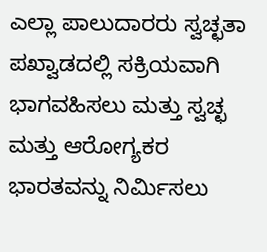ಎಲ್ಲಾ ಪಾಲುದಾರರು ಸ್ವಚ್ಛತಾ ಪಖ್ವಾಡದಲ್ಲಿ ಸಕ್ರಿಯವಾಗಿ ಭಾಗವಹಿಸಲು ಮತ್ತು ಸ್ವಚ್ಛ ಮತ್ತು ಆರೋಗ್ಯಕರ ಭಾರತವನ್ನು ನಿರ್ಮಿಸಲು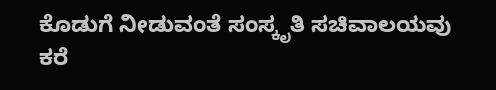ಕೊಡುಗೆ ನೀಡುವಂತೆ ಸಂಸ್ಕೃತಿ ಸಚಿವಾಲಯವು ಕರೆ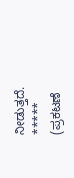ನೀಡುತ್ತದೆ.
*****
(ಪ್ರಕಟಣೆ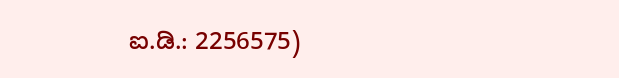ಐ.ಡಿ.: 2256575)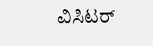ವಿಸಿಟರ್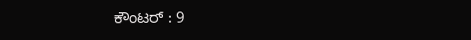ಕೌಂಟರ್ : 9